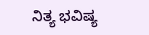ನಿತ್ಯ ಭವಿಷ್ಯ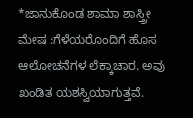*ಜಾನುಕೊಂಡ ಶಾಮಾ ಶಾಸ್ತ್ರೀ
ಮೇಷ :ಗೆಳೆಯರೊಂದಿಗೆ ಹೊಸ ಆಲೋಚನೆಗಳ ಲೆಕ್ಕಾಚಾರ. ಅವು ಖಂಡಿತ ಯಶಸ್ವಿಯಾಗುತ್ತವೆ.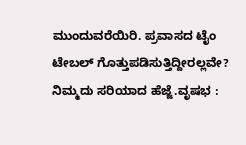ಮುಂದುವರೆಯಿರಿ. ಪ್ರವಾಸದ ಟೈಂ ಟೇಬಲ್ ಗೊತ್ತುಪಡಿಸುತ್ತಿದ್ದೀರಲ್ಲವೇ? ನಿಮ್ಮದು ಸರಿಯಾದ ಹೆಜ್ಜೆ.ವೃಷಭ :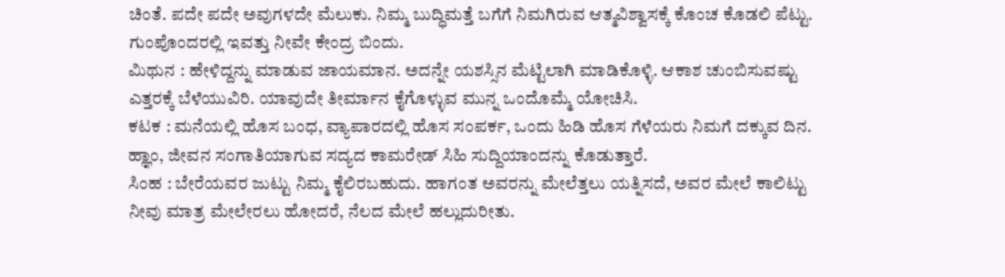ಚಿಂತೆ. ಪದೇ ಪದೇ ಅವುಗಳದೇ ಮೆಲುಕು. ನಿಮ್ಮ ಬುದ್ಧಿಮತ್ತೆ ಬಗೆಗೆ ನಿಮಗಿರುವ ಆತ್ಮವಿಶ್ವಾಸಕ್ಕೆ ಕೊಂಚ ಕೊಡಲಿ ಪೆಟ್ಟು. ಗುಂಪೊಂದರಲ್ಲಿ ಇವತ್ತು ನೀವೇ ಕೇಂದ್ರ ಬಿಂದು.
ಮಿಥುನ : ಹೇಳಿದ್ದನ್ನು ಮಾಡುವ ಜಾಯಮಾನ. ಅದನ್ನೇ ಯಶಸ್ಸಿನ ಮೆಟ್ಟಿಲಾಗಿ ಮಾಡಿಕೊಳ್ಳಿ. ಆಕಾಶ ಚುಂಬಿಸುವಷ್ಟು ಎತ್ತರಕ್ಕೆ ಬೆಳೆಯುವಿರಿ. ಯಾವುದೇ ತೀರ್ಮಾನ ಕೈಗೊಳ್ಳುವ ಮುನ್ನ ಒಂದೊಮ್ಮೆ ಯೋಚಿಸಿ.
ಕಟಕ : ಮನೆಯಲ್ಲಿ ಹೊಸ ಬಂಧ, ವ್ಯಾಪಾರದಲ್ಲಿ ಹೊಸ ಸಂಪರ್ಕ, ಒಂದು ಹಿಡಿ ಹೊಸ ಗೆಳೆಯರು ನಿಮಗೆ ದಕ್ಕುವ ದಿನ. ಹ್ಞಾಂ, ಜೀವನ ಸಂಗಾತಿಯಾಗುವ ಸದ್ಯದ ಕಾಮರೇಡ್ ಸಿಹಿ ಸುದ್ದಿಯಾಂದನ್ನು ಕೊಡುತ್ತಾರೆ.
ಸಿಂಹ : ಬೇರೆಯವರ ಜುಟ್ಟು ನಿಮ್ಮ ಕೈಲಿರಬಹುದು. ಹಾಗಂತ ಅವರನ್ನು ಮೇಲೆತ್ತಲು ಯತ್ನಿಸದೆ, ಅವರ ಮೇಲೆ ಕಾಲಿಟ್ಟು ನೀವು ಮಾತ್ರ ಮೇಲೇರಲು ಹೋದರೆ, ನೆಲದ ಮೇಲೆ ಹಲ್ಲುದುರೀತು.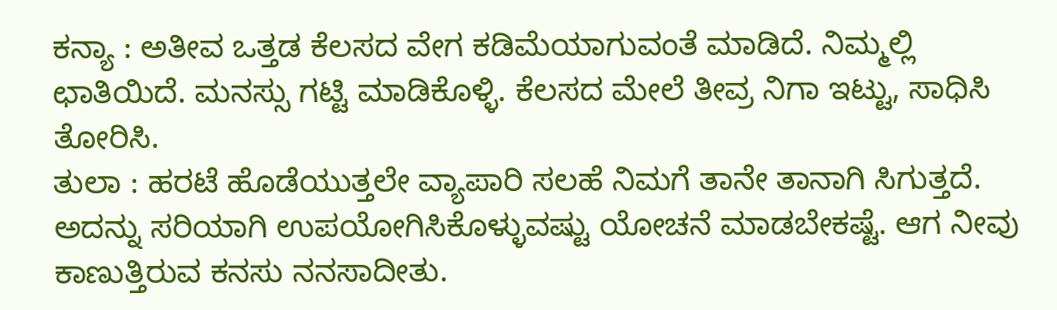ಕನ್ಯಾ : ಅತೀವ ಒತ್ತಡ ಕೆಲಸದ ವೇಗ ಕಡಿಮೆಯಾಗುವಂತೆ ಮಾಡಿದೆ. ನಿಮ್ಮಲ್ಲಿ ಛಾತಿಯಿದೆ. ಮನಸ್ಸು ಗಟ್ಟಿ ಮಾಡಿಕೊಳ್ಳಿ. ಕೆಲಸದ ಮೇಲೆ ತೀವ್ರ ನಿಗಾ ಇಟ್ಟು, ಸಾಧಿಸಿ ತೋರಿಸಿ.
ತುಲಾ : ಹರಟೆ ಹೊಡೆಯುತ್ತಲೇ ವ್ಯಾಪಾರಿ ಸಲಹೆ ನಿಮಗೆ ತಾನೇ ತಾನಾಗಿ ಸಿಗುತ್ತದೆ. ಅದನ್ನು ಸರಿಯಾಗಿ ಉಪಯೋಗಿಸಿಕೊಳ್ಳುವಷ್ಟು ಯೋಚನೆ ಮಾಡಬೇಕಷ್ಟೆ. ಆಗ ನೀವು ಕಾಣುತ್ತಿರುವ ಕನಸು ನನಸಾದೀತು.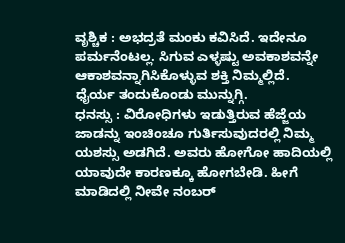ವೃಶ್ಚಿಕ : ಅಭದ್ರತೆ ಮಂಕು ಕವಿಸಿದೆ. ಇದೇನೂ ಪರ್ಮನೆಂಟಲ್ಲ. ಸಿಗುವ ಎಳ್ಳಷ್ಟು ಅವಕಾಶವನ್ನೇ ಆಕಾಶವನ್ನಾಗಿಸಿಕೊಳ್ಳುವ ಶಕ್ತಿ ನಿಮ್ಮಲ್ಲಿದೆ. ಧೈರ್ಯ ತಂದುಕೊಂಡು ಮುನ್ನುಗ್ಗಿ.
ಧನಸ್ಸು : ವಿರೋಧಿಗಳು ಇಡುತ್ತಿರುವ ಹೆಜ್ಜೆಯ ಜಾಡನ್ನು ಇಂಚಿಂಚೂ ಗುರ್ತಿಸುವುದರಲ್ಲಿ ನಿಮ್ಮ ಯಶಸ್ಸು ಅಡಗಿದೆ. ಅವರು ಹೋಗೋ ಹಾದಿಯಲ್ಲಿ ಯಾವುದೇ ಕಾರಣಕ್ಕೂ ಹೋಗಬೇಡಿ. ಹೀಗೆ ಮಾಡಿದಲ್ಲಿ ನೀವೇ ನಂಬರ್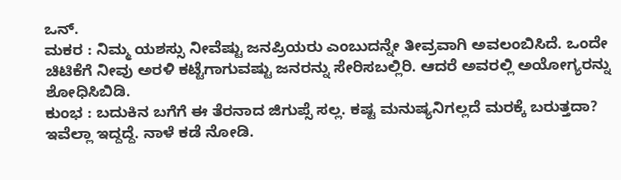ಒನ್.
ಮಕರ : ನಿಮ್ಮ ಯಶಸ್ಸು ನೀವೆಷ್ಟು ಜನಪ್ರಿಯರು ಎಂಬುದನ್ನೇ ತೀವ್ರವಾಗಿ ಅವಲಂಬಿಸಿದೆ. ಒಂದೇ ಚಿಟಿಕೆಗೆ ನೀವು ಅರಳಿ ಕಟ್ಟೆಗಾಗುವಷ್ಟು ಜನರನ್ನು ಸೇರಿಸಬಲ್ಲಿರಿ. ಆದರೆ ಅವರಲ್ಲಿ ಅಯೋಗ್ಯರನ್ನು ಶೋಧಿಸಿಬಿಡಿ.
ಕುಂಭ : ಬದುಕಿನ ಬಗೆಗೆ ಈ ತೆರನಾದ ಜಿಗುಪ್ಸೆ ಸಲ್ಲ. ಕಷ್ಟ ಮನುಷ್ಯನಿಗಲ್ಲದೆ ಮರಕ್ಕೆ ಬರುತ್ತದಾ? ಇವೆಲ್ಲಾ ಇದ್ದದ್ದೆ. ನಾಳೆ ಕಡೆ ನೋಡಿ.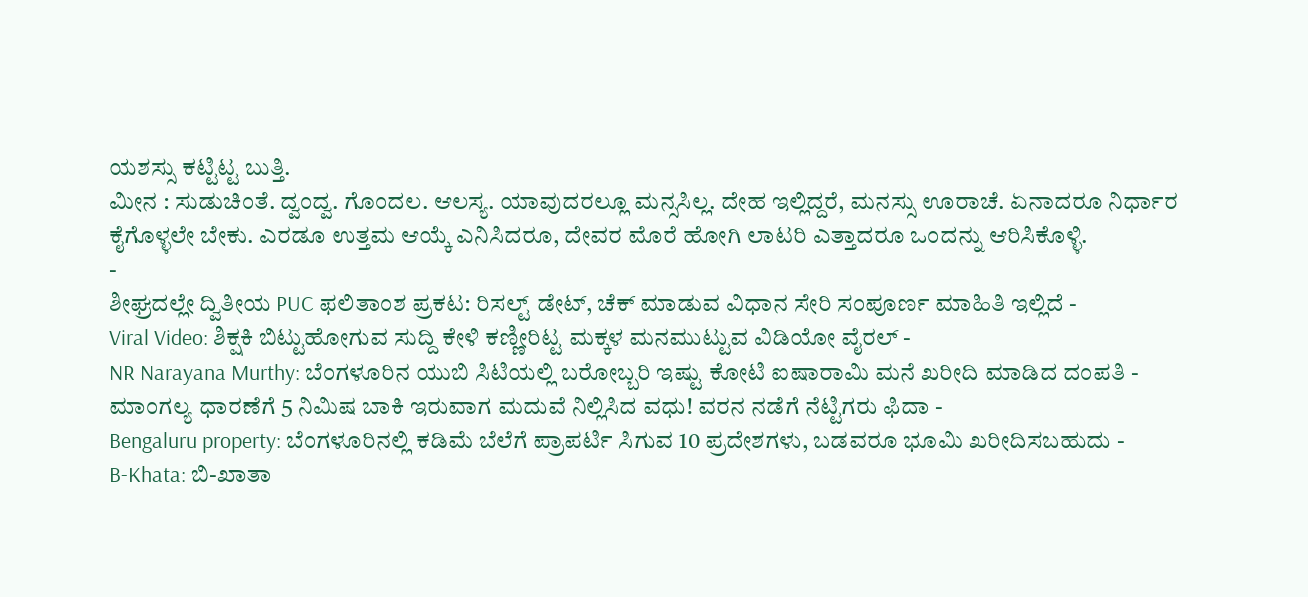ಯಶಸ್ಸು ಕಟ್ಟಿಟ್ಟ ಬುತ್ತಿ.
ಮೀನ : ಸುಡುಚಿಂತೆ. ದ್ವಂದ್ವ. ಗೊಂದಲ. ಆಲಸ್ಯ. ಯಾವುದರಲ್ಲೂ ಮನ್ಸಸಿಲ್ಲ. ದೇಹ ಇಲ್ಲಿದ್ದರೆ, ಮನಸ್ಸು ಊರಾಚೆ. ಏನಾದರೂ ನಿರ್ಧಾರ ಕೈಗೊಳ್ಳಲೇ ಬೇಕು. ಎರಡೂ ಉತ್ತಮ ಆಯ್ಕೆ ಎನಿಸಿದರೂ, ದೇವರ ಮೊರೆ ಹೋಗಿ ಲಾಟರಿ ಎತ್ತಾದರೂ ಒಂದನ್ನು ಆರಿಸಿಕೊಳ್ಳಿ.
-
ಶೀಘ್ರದಲ್ಲೇ ದ್ವಿತೀಯ PUC ಫಲಿತಾಂಶ ಪ್ರಕಟ: ರಿಸಲ್ಟ್ ಡೇಟ್, ಚೆಕ್ ಮಾಡುವ ವಿಧಾನ ಸೇರಿ ಸಂಪೂರ್ಣ ಮಾಹಿತಿ ಇಲ್ಲಿದೆ -
Viral Video: ಶಿಕ್ಷಕಿ ಬಿಟ್ಟುಹೋಗುವ ಸುದ್ದಿ ಕೇಳಿ ಕಣ್ಣೀರಿಟ್ಟ ಮಕ್ಕಳ ಮನಮುಟ್ಟುವ ವಿಡಿಯೋ ವೈರಲ್ -
NR Narayana Murthy: ಬೆಂಗಳೂರಿನ ಯುಬಿ ಸಿಟಿಯಲ್ಲಿ ಬರೋಬ್ಬರಿ ಇಷ್ಟು ಕೋಟಿ ಐಷಾರಾಮಿ ಮನೆ ಖರೀದಿ ಮಾಡಿದ ದಂಪತಿ -
ಮಾಂಗಲ್ಯ ಧಾರಣೆಗೆ 5 ನಿಮಿಷ ಬಾಕಿ ಇರುವಾಗ ಮದುವೆ ನಿಲ್ಲಿಸಿದ ವಧು! ವರನ ನಡೆಗೆ ನೆಟ್ಟಿಗರು ಫಿದಾ -
Bengaluru property: ಬೆಂಗಳೂರಿನಲ್ಲಿ ಕಡಿಮೆ ಬೆಲೆಗೆ ಪ್ರಾಪರ್ಟಿ ಸಿಗುವ 10 ಪ್ರದೇಶಗಳು, ಬಡವರೂ ಭೂಮಿ ಖರೀದಿಸಬಹುದು -
B-Khata: ಬಿ-ಖಾತಾ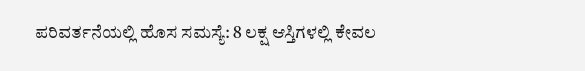ಪರಿವರ್ತನೆಯಲ್ಲಿ ಹೊಸ ಸಮಸ್ಯೆ: 8 ಲಕ್ಷ ಆಸ್ತಿಗಳಲ್ಲಿ ಕೇವಲ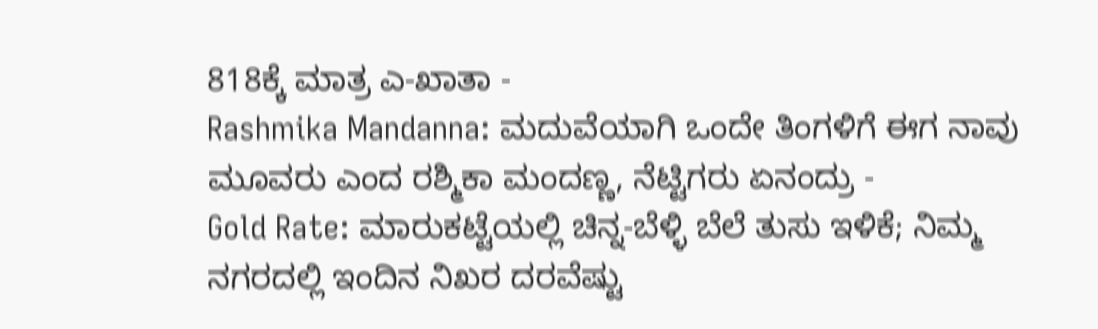818ಕ್ಕೆ ಮಾತ್ರ ಎ-ಖಾತಾ -
Rashmika Mandanna: ಮದುವೆಯಾಗಿ ಒಂದೇ ತಿಂಗಳಿಗೆ ಈಗ ನಾವು ಮೂವರು ಎಂದ ರಶ್ಮಿಕಾ ಮಂದಣ್ಣ, ನೆಟ್ಟಿಗರು ಏನಂದ್ರು -
Gold Rate: ಮಾರುಕಟ್ಟೆಯಲ್ಲಿ ಚಿನ್ನ-ಬೆಳ್ಳಿ ಬೆಲೆ ತುಸು ಇಳಿಕೆ; ನಿಮ್ಮ ನಗರದಲ್ಲಿ ಇಂದಿನ ನಿಖರ ದರವೆಷ್ಟು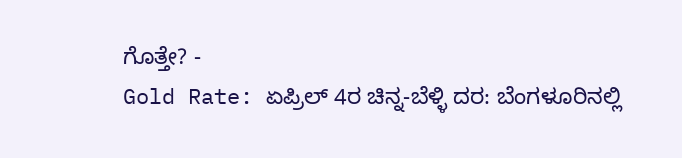ಗೊತ್ತೇ? -
Gold Rate: ಏಪ್ರಿಲ್ 4ರ ಚಿನ್ನ-ಬೆಳ್ಳಿ ದರ: ಬೆಂಗಳೂರಿನಲ್ಲಿ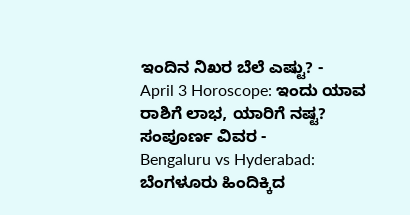ಇಂದಿನ ನಿಖರ ಬೆಲೆ ಎಷ್ಟು? -
April 3 Horoscope: ಇಂದು ಯಾವ ರಾಶಿಗೆ ಲಾಭ, ಯಾರಿಗೆ ನಷ್ಟ? ಸಂಪೂರ್ಣ ವಿವರ -
Bengaluru vs Hyderabad: ಬೆಂಗಳೂರು ಹಿಂದಿಕ್ಕಿದ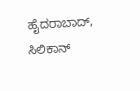ಹೈದರಾಬಾದ್, ಸಿಲಿಕಾನ್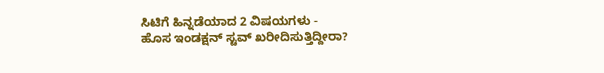ಸಿಟಿಗೆ ಹಿನ್ನಡೆಯಾದ 2 ವಿಷಯಗಳು -
ಹೊಸ ಇಂಡಕ್ಷನ್ ಸ್ಟವ್ ಖರೀದಿಸುತ್ತಿದ್ದೀರಾ?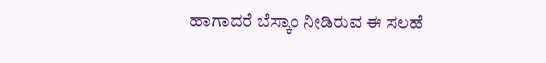ಹಾಗಾದರೆ ಬೆಸ್ಕಾಂ ನೀಡಿರುವ ಈ ಸಲಹೆ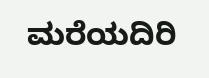ಮರೆಯದಿರಿ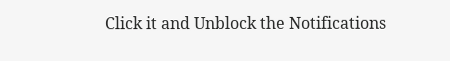Click it and Unblock the Notifications